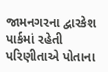જામનગરના દ્વારકેશ પાર્કમાં રહેતી પરિણીતાએ પોતાના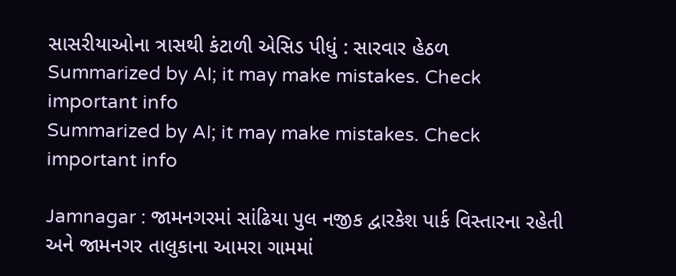સાસરીયાઓના ત્રાસથી કંટાળી એસિડ પીધું : સારવાર હેઠળ
Summarized by AI; it may make mistakes. Check important info
Summarized by AI; it may make mistakes. Check important info

Jamnagar : જામનગરમાં સાંઢિયા પુલ નજીક દ્વારકેશ પાર્ક વિસ્તારના રહેતી અને જામનગર તાલુકાના આમરા ગામમાં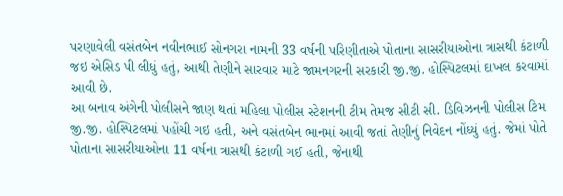પરણાવેલી વસંતબેન નવીનભાઈ સોનગરા નામની 33 વર્ષની પરિણીતાએ પોતાના સાસરીયાઓના ત્રાસથી કંટાળી જઇ એસિડ પી લીધું હતું, આથી તેણીને સારવાર માટે જામનગરની સરકારી જી.જી. હોસ્પિટલમાં દાખલ કરવામાં આવી છે.
આ બનાવ અંગેની પોલીસને જાણ થતાં મહિલા પોલીસ સ્ટેશનની ટીમ તેમજ સીટી સી. ડિવિઝનની પોલીસ ટિમ જી.જી. હોસ્પિટલમાં પહોંચી ગઇ હતી, અને વસંતબેન ભાનમાં આવી જતાં તેણીનું નિવેદન નોંધ્યું હતું. જેમાં પોતે પોતાના સાસરીયાઓના 11 વર્ષના ત્રાસથી કંટાળી ગઈ હતી, જેનાથી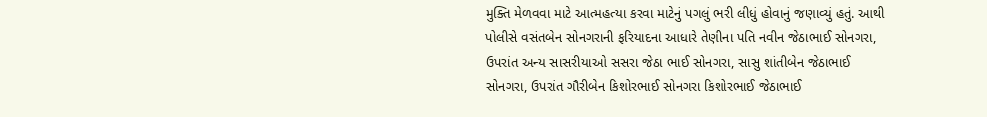મુક્તિ મેળવવા માટે આત્મહત્યા કરવા માટેનું પગલું ભરી લીધું હોવાનું જણાવ્યું હતું. આથી પોલીસે વસંતબેન સોનગરાની ફરિયાદના આધારે તેણીના પતિ નવીન જેઠાભાઈ સોનગરા, ઉપરાંત અન્ય સાસરીયાઓ સસરા જેઠા ભાઈ સોનગરા, સાસુ શાંતીબેન જેઠાભાઈ સોનગરા, ઉપરાંત ગૌરીબેન કિશોરભાઈ સોનગરા કિશોરભાઈ જેઠાભાઈ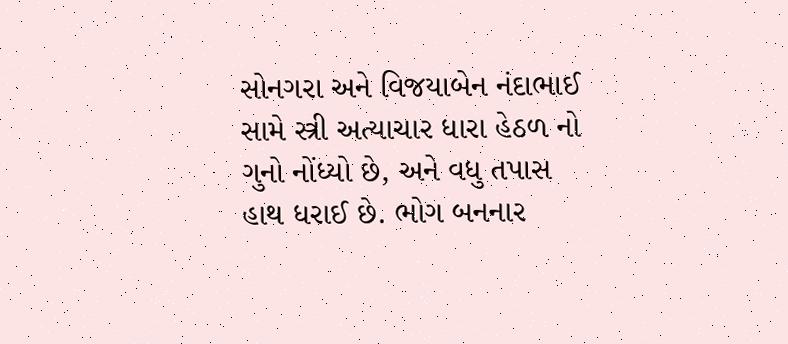સોનગરા અને વિજયાબેન નંદાભાઈ સામે સ્ત્રી અત્યાચાર ધારા હેઠળ નો ગુનો નોંધ્યો છે, અને વધુ તપાસ હાથ ધરાઈ છે. ભોગ બનનાર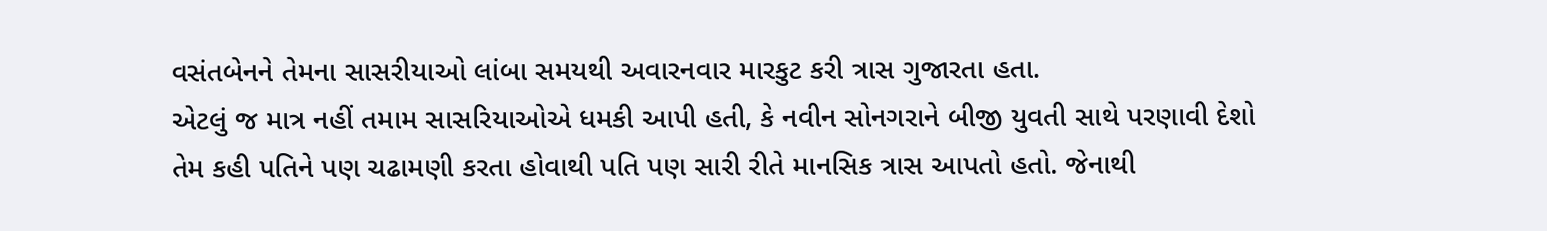વસંતબેનને તેમના સાસરીયાઓ લાંબા સમયથી અવારનવાર મારકુટ કરી ત્રાસ ગુજારતા હતા.
એટલું જ માત્ર નહીં તમામ સાસરિયાઓએ ધમકી આપી હતી, કે નવીન સોનગરાને બીજી યુવતી સાથે પરણાવી દેશો તેમ કહી પતિને પણ ચઢામણી કરતા હોવાથી પતિ પણ સારી રીતે માનસિક ત્રાસ આપતો હતો. જેનાથી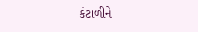કંટાળીને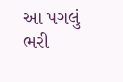આ પગલું ભરી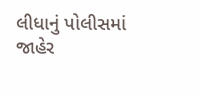લીધાનું પોલીસમાં જાહેર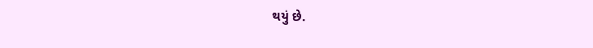થયું છે.